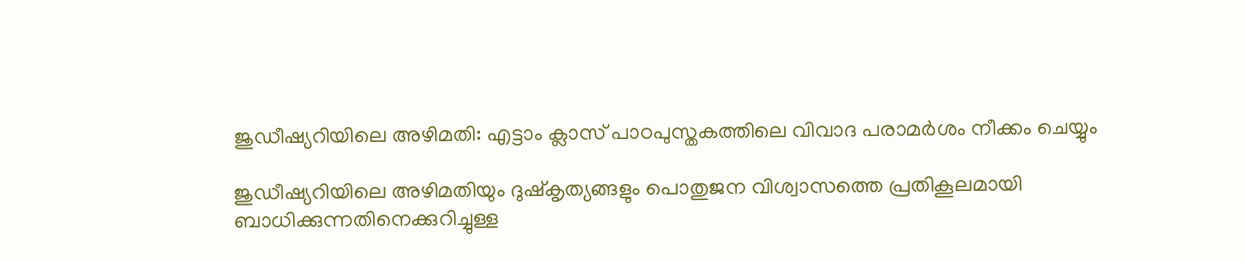ജുഡീഷ്യറിയിലെ അഴിമതി: എട്ടാം ക്ലാസ് പാഠപുസ്തകത്തിലെ വിവാദ പരാമര്‍ശം നീക്കം ചെയ്യും

ജുഡീഷ്യറിയിലെ അഴിമതിയും ദുഷ്‌കൃത്യങ്ങളും പൊതുജന വിശ്വാസത്തെ പ്രതികൂലമായി ബാധിക്കുന്നതിനെക്കുറിച്ചുള്ള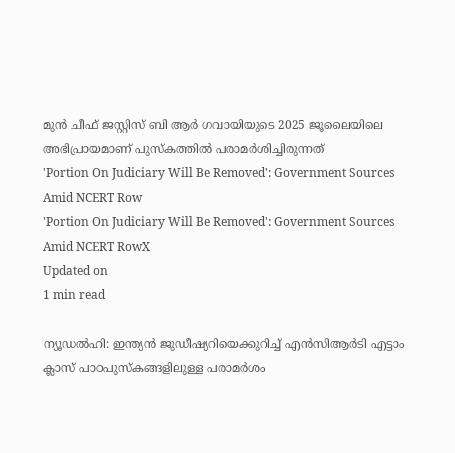മുന്‍ ചീഫ് ജസ്റ്റിസ് ബി ആര്‍ ഗവായിയുടെ 2025 ജൂലൈയിലെ അഭിപ്രായമാണ് പുസ്‌കത്തില്‍ പരാമര്‍ശിച്ചിരുന്നത്
'Portion On Judiciary Will Be Removed': Government Sources Amid NCERT Row
'Portion On Judiciary Will Be Removed': Government Sources Amid NCERT RowX
Updated on
1 min read

ന്യൂഡല്‍ഹി: ഇന്ത്യന്‍ ജുഡീഷ്യറിയെക്കുറിച്ച് എന്‍സിആര്‍ടി എട്ടാം ക്ലാസ് പാഠപുസ്‌കങ്ങളിലുള്ള പരാമര്‍ശം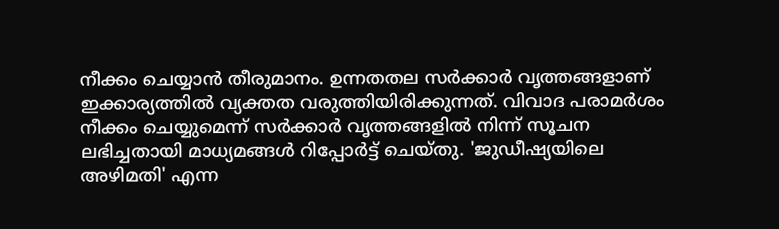നീക്കം ചെയ്യാന്‍ തീരുമാനം. ഉന്നതതല സര്‍ക്കാര്‍ വൃത്തങ്ങളാണ് ഇക്കാര്യത്തില്‍ വ്യക്തത വരുത്തിയിരിക്കുന്നത്. വിവാദ പരാമര്‍ശം നീക്കം ചെയ്യുമെന്ന് സര്‍ക്കാര്‍ വൃത്തങ്ങളില്‍ നിന്ന് സൂചന ലഭിച്ചതായി മാധ്യമങ്ങള്‍ റിപ്പോര്‍ട്ട് ചെയ്തു. 'ജുഡീഷ്യയിലെ അഴിമതി' എന്ന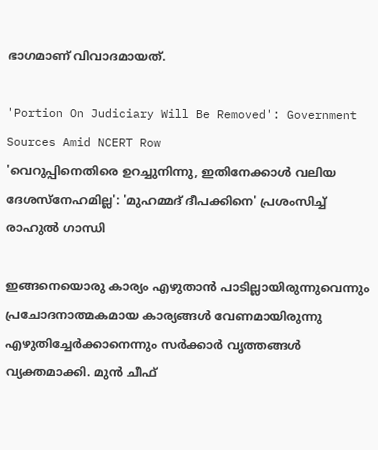ഭാഗമാണ് വിവാദമായത്.

'Portion On Judiciary Will Be Removed': Government Sources Amid NCERT Row
'വെറുപ്പിനെതിരെ ഉറച്ചുനിന്നു, ഇതിനേക്കാള്‍ വലിയ ദേശസ്നേഹമില്ല': 'മുഹമ്മദ് ദീപക്കിനെ' പ്രശംസിച്ച് രാഹുല്‍ ഗാന്ധി

ഇങ്ങനെയൊരു കാര്യം എഴുതാന്‍ പാടില്ലായിരുന്നുവെന്നും പ്രചോദനാത്മകമായ കാര്യങ്ങള്‍ വേണമായിരുന്നു എഴുതിച്ചേര്‍ക്കാനെന്നും സര്‍ക്കാര്‍ വൃത്തങ്ങള്‍ വ്യക്തമാക്കി. മുന്‍ ചീഫ്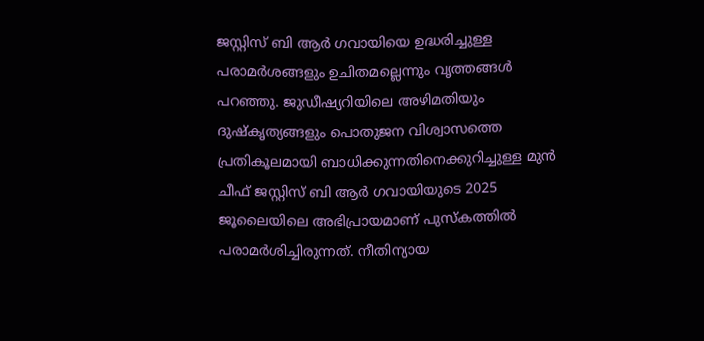ജസ്റ്റിസ് ബി ആര്‍ ഗവായിയെ ഉദ്ധരിച്ചുള്ള പരാമര്‍ശങ്ങളും ഉചിതമല്ലെന്നും വൃത്തങ്ങള്‍ പറഞ്ഞു. ജുഡീഷ്യറിയിലെ അഴിമതിയും ദുഷ്‌കൃത്യങ്ങളും പൊതുജന വിശ്വാസത്തെ പ്രതികൂലമായി ബാധിക്കുന്നതിനെക്കുറിച്ചുള്ള മുന്‍ ചീഫ് ജസ്റ്റിസ് ബി ആര്‍ ഗവായിയുടെ 2025 ജൂലൈയിലെ അഭിപ്രായമാണ് പുസ്‌കത്തില്‍ പരാമര്‍ശിച്ചിരുന്നത്. നീതിന്യായ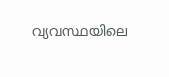വ്യവസ്ഥയിലെ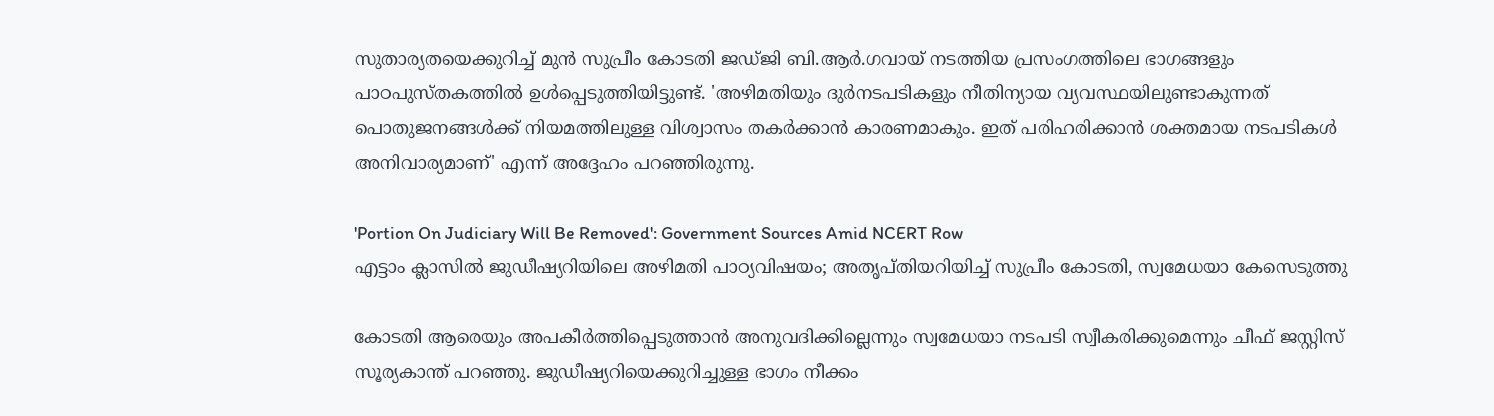സുതാര്യതയെക്കുറിച്ച് മുന്‍ സുപ്രീം കോടതി ജഡ്ജി ബി.ആര്‍.ഗവായ് നടത്തിയ പ്രസംഗത്തിലെ ഭാഗങ്ങളും പാഠപുസ്തകത്തില്‍ ഉള്‍പ്പെടുത്തിയിട്ടുണ്ട്. 'അഴിമതിയും ദുര്‍നടപടികളും നീതിന്യായ വ്യവസ്ഥയിലുണ്ടാകുന്നത് പൊതുജനങ്ങള്‍ക്ക് നിയമത്തിലുള്ള വിശ്വാസം തകര്‍ക്കാന്‍ കാരണമാകും. ഇത് പരിഹരിക്കാന്‍ ശക്തമായ നടപടികള്‍ അനിവാര്യമാണ്' എന്ന് അദ്ദേഹം പറഞ്ഞിരുന്നു.

'Portion On Judiciary Will Be Removed': Government Sources Amid NCERT Row
എട്ടാം ക്ലാസില്‍ ജുഡീഷ്യറിയിലെ അഴിമതി പാഠ്യവിഷയം; അതൃപ്തിയറിയിച്ച് സുപ്രീം കോടതി, സ്വമേധയാ കേസെടുത്തു

കോടതി ആരെയും അപകീര്‍ത്തിപ്പെടുത്താന്‍ അനുവദിക്കില്ലെന്നും സ്വമേധയാ നടപടി സ്വീകരിക്കുമെന്നും ചീഫ് ജസ്റ്റിസ് സൂര്യകാന്ത് പറഞ്ഞു. ജുഡീഷ്യറിയെക്കുറിച്ചുള്ള ഭാഗം നീക്കം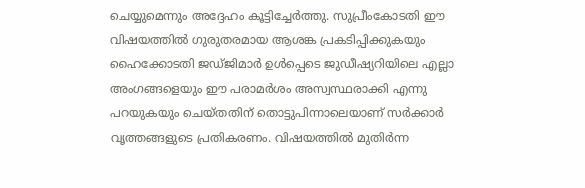ചെയ്യുമെന്നും അദ്ദേഹം കൂട്ടിച്ചേര്‍ത്തു. സുപ്രീംകോടതി ഈ വിഷയത്തില്‍ ഗുരുതരമായ ആശങ്ക പ്രകടിപ്പിക്കുകയും ഹൈക്കോടതി ജഡ്ജിമാര്‍ ഉള്‍പ്പെടെ ജുഡീഷ്യറിയിലെ എല്ലാ അംഗങ്ങളെയും ഈ പരാമര്‍ശം അസ്വസ്ഥരാക്കി എന്നു പറയുകയും ചെയ്തതിന് തൊട്ടുപിന്നാലെയാണ് സര്‍ക്കാര്‍ വൃത്തങ്ങളുടെ പ്രതികരണം. വിഷയത്തില്‍ മുതിര്‍ന്ന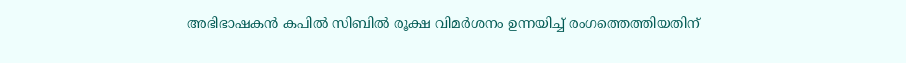അഭിഭാഷകന്‍ കപില്‍ സിബില്‍ രൂക്ഷ വിമര്‍ശനം ഉന്നയിച്ച് രംഗത്തെത്തിയതിന്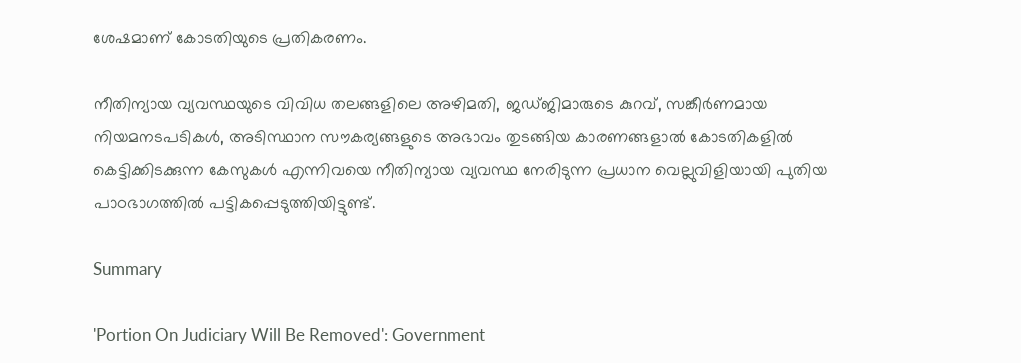ശേഷമാണ് കോടതിയുടെ പ്രതികരണം.

നീതിന്യായ വ്യവസ്ഥയുടെ വിവിധ തലങ്ങളിലെ അഴിമതി, ജഡ്ജിമാരുടെ കുറവ്, സങ്കീര്‍ണമായ നിയമനടപടികള്‍, അടിസ്ഥാന സൗകര്യങ്ങളുടെ അഭാവം തുടങ്ങിയ കാരണങ്ങളാല്‍ കോടതികളില്‍ കെട്ടിക്കിടക്കുന്ന കേസുകള്‍ എന്നിവയെ നീതിന്യായ വ്യവസ്ഥ നേരിടുന്ന പ്രധാന വെല്ലുവിളിയായി പുതിയ പാഠഭാഗത്തില്‍ പട്ടികപ്പെടുത്തിയിട്ടുണ്ട്.

Summary

'Portion On Judiciary Will Be Removed': Government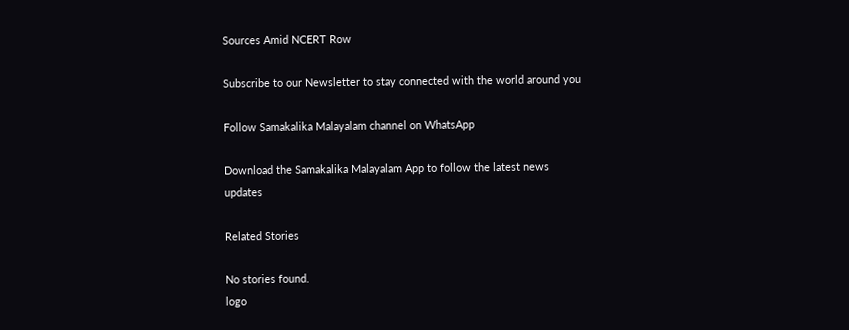Sources Amid NCERT Row

Subscribe to our Newsletter to stay connected with the world around you

Follow Samakalika Malayalam channel on WhatsApp

Download the Samakalika Malayalam App to follow the latest news updates

Related Stories

No stories found.
logo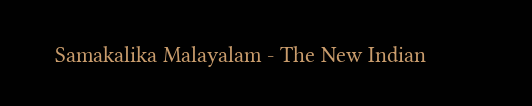Samakalika Malayalam - The New Indian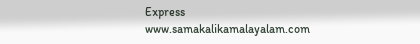Express
www.samakalikamalayalam.com